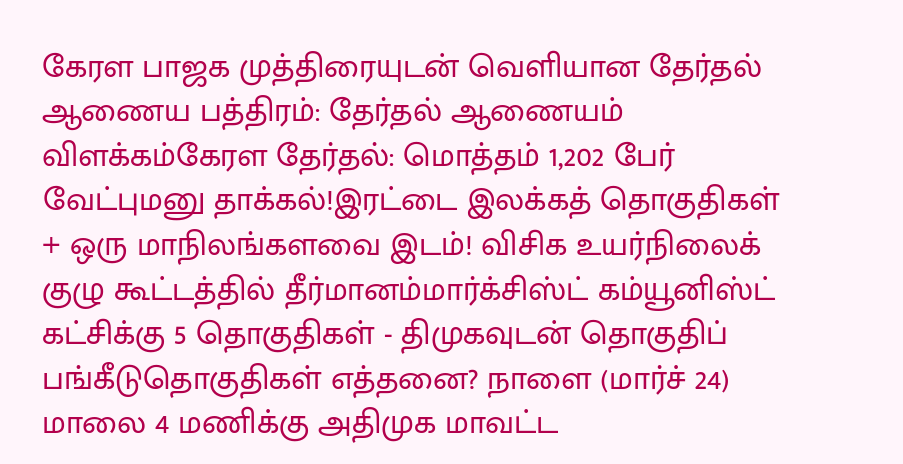கேரள பாஜக முத்திரையுடன் வெளியான தேர்தல் ஆணைய பத்திரம்: தேர்தல் ஆணையம் விளக்கம்கேரள தேர்தல்: மொத்தம் 1,202 பேர் வேட்புமனு தாக்கல்!இரட்டை இலக்கத் தொகுதிகள் + ஒரு மாநிலங்களவை இடம்! விசிக உயர்நிலைக் குழு கூட்டத்தில் தீர்மானம்மார்க்சிஸ்ட் கம்யூனிஸ்ட் கட்சிக்கு 5 தொகுதிகள் - திமுகவுடன் தொகுதிப் பங்கீடுதொகுதிகள் எத்தனை? நாளை (மார்ச் 24) மாலை 4 மணிக்கு அதிமுக மாவட்ட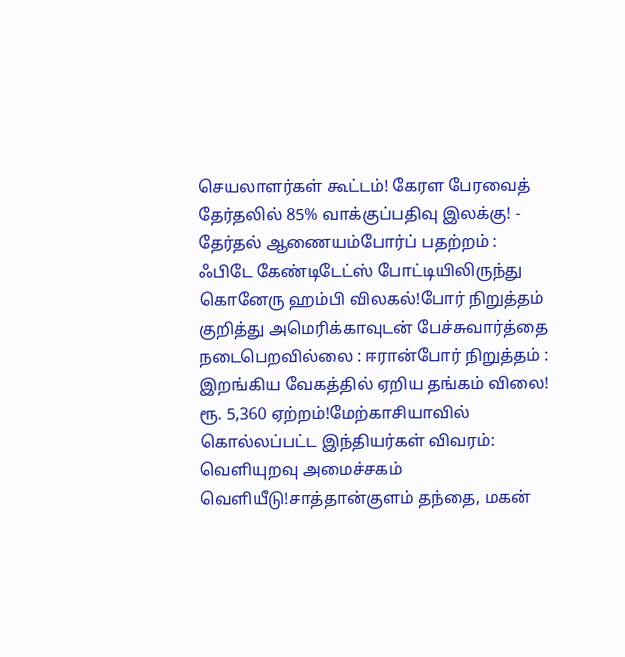செயலாளர்கள் கூட்டம்! கேரள பேரவைத் தேர்தலில் 85% வாக்குப்பதிவு இலக்கு! - தேர்தல் ஆணையம்போர்ப் பதற்றம் : ஃபிடே கேண்டிடேட்ஸ் போட்டியிலிருந்து கொனேரு ஹம்பி விலகல்!போர் நிறுத்தம் குறித்து அமெரிக்காவுடன் பேச்சுவார்த்தை நடைபெறவில்லை : ஈரான்போர் நிறுத்தம் : இறங்கிய வேகத்தில் ஏறிய தங்கம் விலை! ரூ. 5,360 ஏற்றம்!மேற்காசியாவில் கொல்லப்பட்ட இந்தியர்கள் விவரம்: வெளியுறவு அமைச்சகம் வெளியீடு!சாத்தான்குளம் தந்தை, மகன்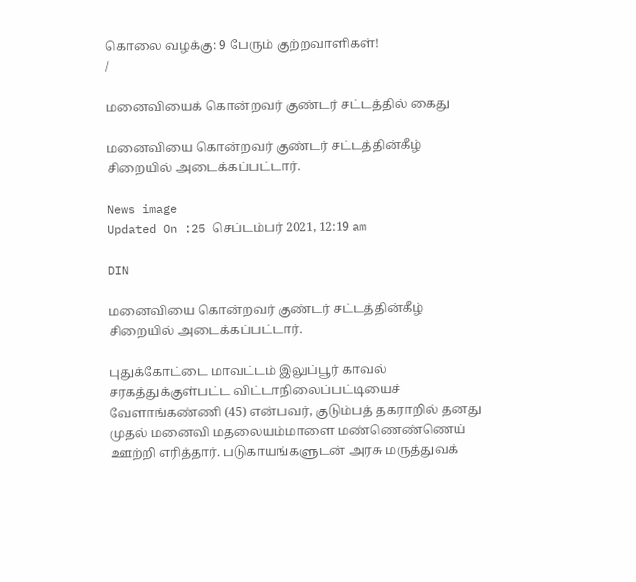கொலை வழக்கு: 9 பேரும் குற்றவாளிகள்!
/

மனைவியைக் கொன்றவர் குண்டர் சட்டத்தில் கைது

மனைவியை கொன்றவர் குண்டர் சட்டத்தின்கீழ் சிறையில் அடைக்கப்பட்டார்.

News image
Updated On :25 செப்டம்பர் 2021, 12:19 am

DIN

மனைவியை கொன்றவர் குண்டர் சட்டத்தின்கீழ் சிறையில் அடைக்கப்பட்டார்.

புதுக்கோட்டை மாவட்டம் இலுப்பூர் காவல் சரகத்துக்குள்பட்ட விட்டாநிலைப்பட்டியைச் வேளாங்கண்ணி (45) என்பவர், குடும்பத் தகராறில் தனது முதல் மனைவி மதலையம்மாளை மண்ணெண்ணெய் ஊற்றி எரித்தார். படுகாயங்களுடன் அரசு மருத்துவக்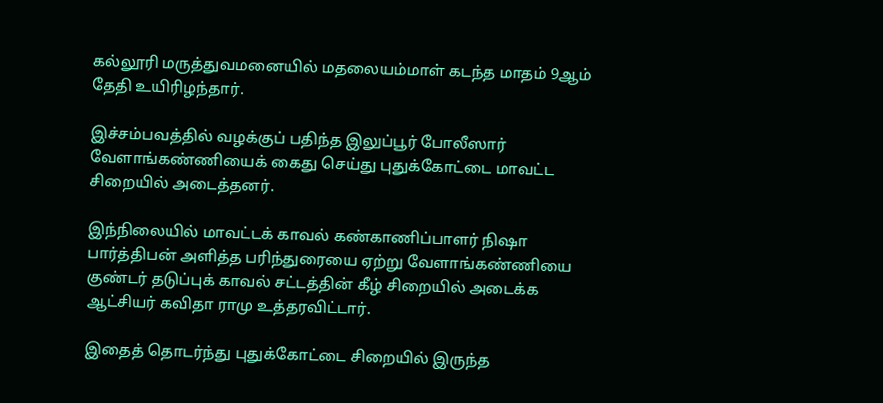கல்லூரி மருத்துவமனையில் மதலையம்மாள் கடந்த மாதம் 9ஆம் தேதி உயிரிழந்தார்.

இச்சம்பவத்தில் வழக்குப் பதிந்த இலுப்பூர் போலீஸார் வேளாங்கண்ணியைக் கைது செய்து புதுக்கோட்டை மாவட்ட சிறையில் அடைத்தனர்.

இந்நிலையில் மாவட்டக் காவல் கண்காணிப்பாளர் நிஷா பார்த்திபன் அளித்த பரிந்துரையை ஏற்று வேளாங்கண்ணியை குண்டர் தடுப்புக் காவல் சட்டத்தின் கீழ் சிறையில் அடைக்க ஆட்சியர் கவிதா ராமு உத்தரவிட்டார்.

இதைத் தொடர்ந்து புதுக்கோட்டை சிறையில் இருந்த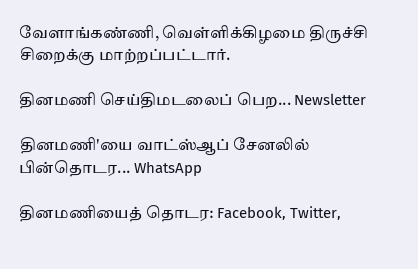வேளாங்கண்ணி, வெள்ளிக்கிழமை திருச்சி சிறைக்கு மாற்றப்பட்டார்.

தினமணி செய்திமடலைப் பெற... Newsletter

தினமணி'யை வாட்ஸ்ஆப் சேனலில் பின்தொடர... WhatsApp

தினமணியைத் தொடர: Facebook, Twitter,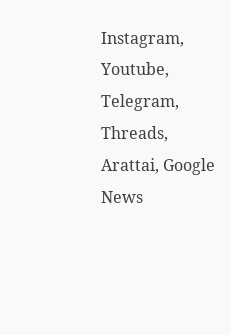Instagram, Youtube, Telegram, Threads, Arattai, Google News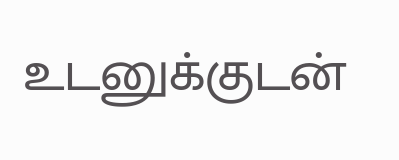உடனுக்குடன்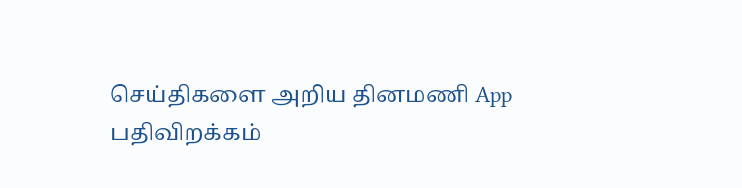செய்திகளை அறிய தினமணி App பதிவிறக்கம்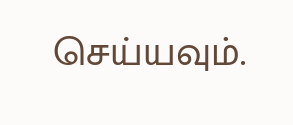செய்யவும்.